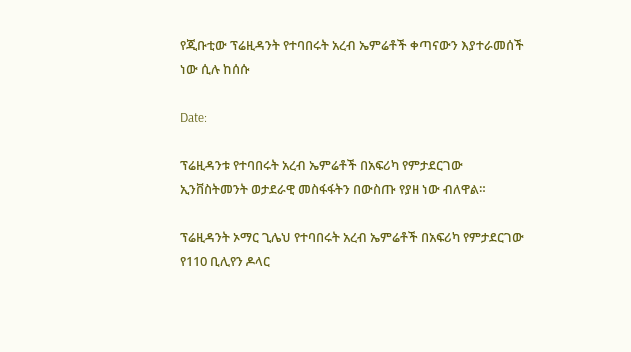የጂቡቲው ፕሬዚዳንት የተባበሩት አረብ ኤምሬቶች ቀጣናውን እያተራመሰች ነው ሲሉ ከሰሱ

Date:

ፕሬዚዳንቱ የተባበሩት አረብ ኤምሬቶች በአፍሪካ የምታደርገው ኢንቨስትመንት ወታደራዊ መስፋፋትን በውስጡ የያዘ ነው ብለዋል።

ፕሬዚዳንት ኦማር ጊሌህ የተባበሩት አረብ ኤምሬቶች በአፍሪካ የምታደርገው የ110 ቢሊየን ዶላር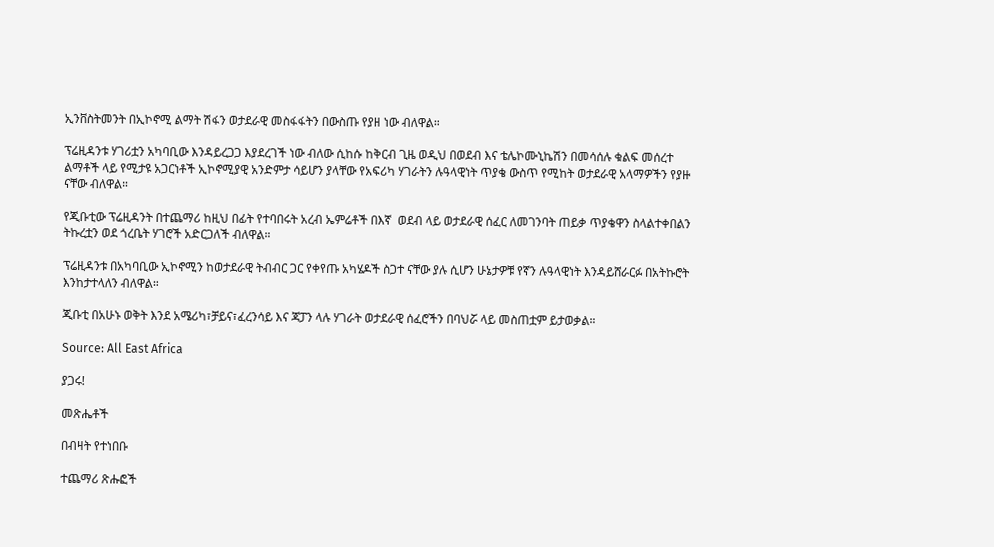ኢንቨስትመንት በኢኮኖሚ ልማት ሽፋን ወታደራዊ መስፋፋትን በውስጡ የያዘ ነው ብለዋል።

ፕሬዚዳንቱ ሃገሪቷን አካባቢው እንዳይረጋጋ እያደረገች ነው ብለው ሲከሱ ከቅርብ ጊዜ ወዲህ በወደብ እና ቴሌኮሙኒኬሽን በመሳሰሉ ቁልፍ መሰረተ ልማቶች ላይ የሚታዩ አጋርነቶች ኢኮኖሚያዊ አንድምታ ሳይሆን ያላቸው የአፍሪካ ሃገራትን ሉዓላዊነት ጥያቄ ውስጥ የሚከት ወታደራዊ አላማዎችን የያዙ ናቸው ብለዋል።

የጂቡቲው ፕሬዚዳንት በተጨማሪ ከዚህ በፊት የተባበሩት አረብ ኤምሬቶች በእኛ  ወደብ ላይ ወታደራዊ ሰፈር ለመገንባት ጠይቃ ጥያቄዋን ስላልተቀበልን ትኩረቷን ወደ ጎረቤት ሃገሮች አድርጋለች ብለዋል።

ፕሬዚዳንቱ በአካባቢው ኢኮኖሚን ከወታደራዊ ትብብር ጋር የቀየጡ አካሄዶች ስጋተ ናቸው ያሉ ሲሆን ሁኔታዎቹ የኛን ሉዓላዊነት እንዳይሸራርፉ በአትኩሮት እንከታተላለን ብለዋል።

ጂቡቲ በአሁኑ ወቅት እንደ አሜሪካ፣ቻይና፣ፈረንሳይ እና ጃፓን ላሉ ሃገራት ወታደራዊ ሰፈሮችን በባህሯ ላይ መስጠቷም ይታወቃል።

Source: All East Africa

ያጋሩ!

መጽሔቶች

በብዛት የተነበቡ

ተጨማሪ ጽሑፎች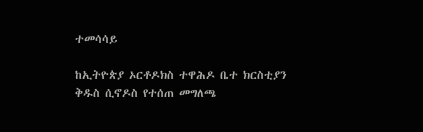ተመሳሳይ

ከኢትዮጵያ ኦርቶዶክስ ተዋሕዶ ቤተ ክርስቲያን ቅዱስ ሲኖዶስ የተሰጠ መግለጫ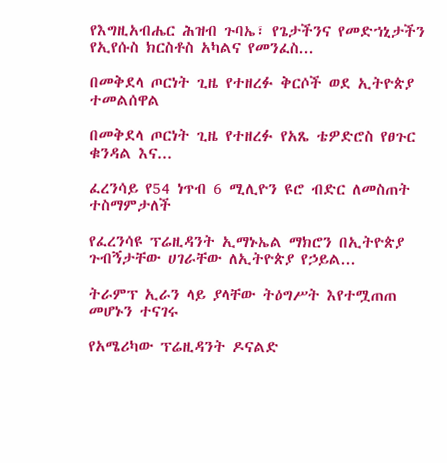የእግዚአብሔር ሕዝብ ጉባኤ፣ የጌታችንና የመድኀኒታችን የኢየሱስ ክርስቶስ አካልና የመንፈስ...

በመቅደላ ጦርነት ጊዜ የተዘረፉ ቅርሶች ወደ ኢትዮጵያ ተመልሰዋል

በመቅደላ ጦርነት ጊዜ የተዘረፉ የአጼ ቴዎድሮስ የፀጉር ቁንዳል እና...

ፈረንሳይ የ54 ነጥብ 6 ሚሊዮን ዩሮ ብድር ለመስጠት ተስማምታለች

የፈረንሳዩ ፕሬዚዳንት ኢማኑኤል ማክሮን በኢትዮጵያ ጉብኝታቸው ሀገራቸው ለኢትዮጵያ የኃይል...

ትራምፕ ኢራን ላይ ያላቸው ትዕግሥት እየተሟጠጠ መሆኑን ተናገሩ

የአሜሪካው ፕሬዚዳንት ዶናልድ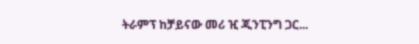ትራምፕ ከቻይናው መሪ ዢ ጂንፒንግ ጋር...